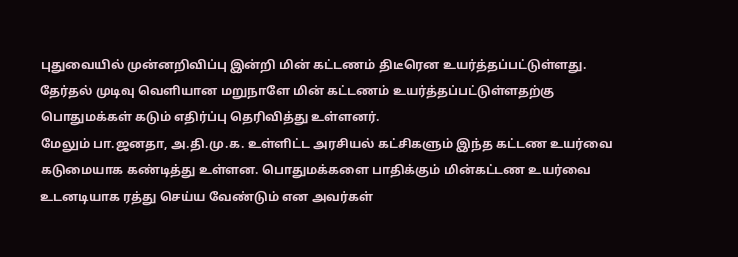புதுவையில் முன்னறிவிப்பு இன்றி மின் கட்டணம் திடீரென உயர்த்தப்பட்டுள்ளது. தேர்தல் முடிவு வெளியான மறுநாளே மின் கட்டணம் உயர்த்தப்பட்டுள்ளதற்கு பொதுமக்கள் கடும் எதிர்ப்பு தெரிவித்து உள்ளனர்.
மேலும் பா.ஜனதா, அ.தி.மு.க. உள்ளிட்ட அரசியல் கட்சிகளும் இந்த கட்டண உயர்வை கடுமையாக கண்டித்து உள்ளன. பொதுமக்களை பாதிக்கும் மின்கட்டண உயர்வை உடனடியாக ரத்து செய்ய வேண்டும் என அவர்கள்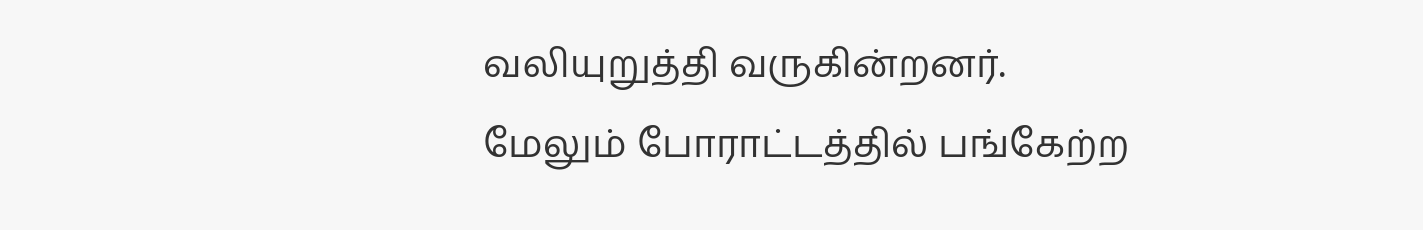வலியுறுத்தி வருகின்றனர்.
மேலும் போராட்டத்தில் பங்கேற்ற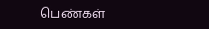பெண்கள்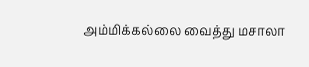அம்மிக்கல்லை வைத்து மசாலா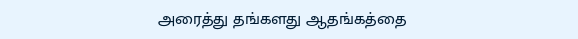அரைத்து தங்களது ஆதங்கத்தை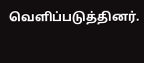வெளிப்படுத்தினர்.